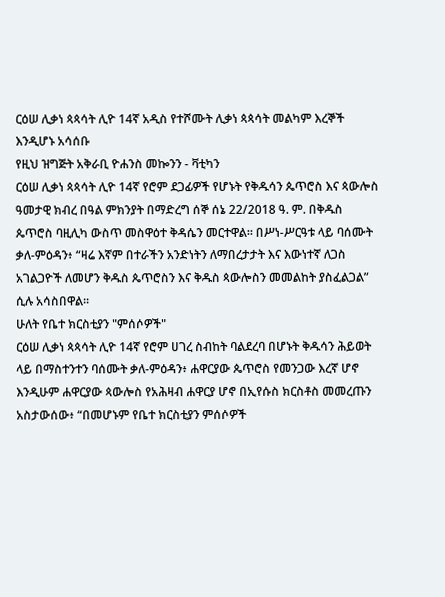ርዕሠ ሊቃነ ጳጳሳት ሊዮ 14ኛ አዲስ የተሾሙት ሊቃነ ጳጳሳት መልካም እረኞች እንዲሆኑ አሳሰቡ
የዚህ ዝግጅት አቅራቢ ዮሐንስ መኰንን - ቫቲካን
ርዕሠ ሊቃነ ጳጳሳት ሊዮ 14ኛ የሮም ደጋፊዎች የሆኑት የቅዱሳን ጴጥሮስ እና ጳውሎስ ዓመታዊ ክብረ በዓል ምክንያት በማድረግ ሰኞ ሰኔ 22/2018 ዓ. ም. በቅዱስ ጴጥሮስ ባዚሊካ ውስጥ መስዋዕተ ቅዳሴን መርተዋል። በሥነ-ሥርዓቱ ላይ ባሰሙት ቃለ-ምዕዳን፥ “ዛሬ እኛም በተራችን አንድነትን ለማበረታታት እና እውነተኛ ለጋስ አገልጋዮች ለመሆን ቅዱስ ጴጥሮስን እና ቅዱስ ጳውሎስን መመልከት ያስፈልጋል” ሲሉ አሳስበዋል።
ሁለት የቤተ ክርስቲያን "ምሰሶዎች"
ርዕሠ ሊቃነ ጳጳሳት ሊዮ 14ኛ የሮም ሀገረ ስብከት ባልደረባ በሆኑት ቅዱሳን ሕይወት ላይ በማስተንተን ባሰሙት ቃለ-ምዕዳን፥ ሐዋርያው ጴጥሮስ የመንጋው እረኛ ሆኖ እንዲሁም ሐዋርያው ጳውሎስ የአሕዛብ ሐዋርያ ሆኖ በኢየሱስ ክርስቶስ መመረጡን አስታውሰው፥ “በመሆኑም የቤተ ክርስቲያን ምሰሶዎች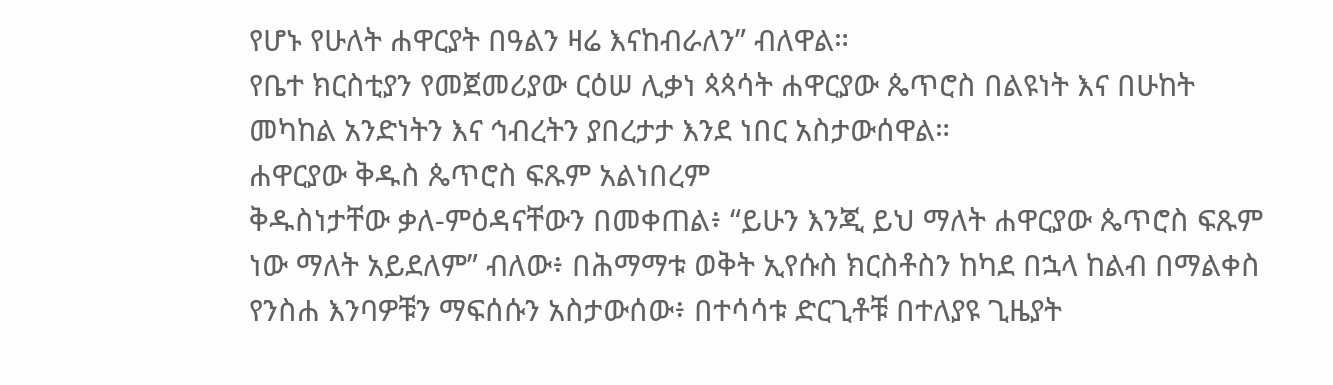የሆኑ የሁለት ሐዋርያት በዓልን ዛሬ እናከብራለን” ብለዋል።
የቤተ ክርስቲያን የመጀመሪያው ርዕሠ ሊቃነ ጳጳሳት ሐዋርያው ጴጥሮስ በልዩነት እና በሁከት መካከል አንድነትን እና ኅብረትን ያበረታታ እንደ ነበር አስታውሰዋል።
ሐዋርያው ቅዱስ ጴጥሮስ ፍጹም አልነበረም
ቅዱስነታቸው ቃለ-ምዕዳናቸውን በመቀጠል፥ “ይሁን እንጂ ይህ ማለት ሐዋርያው ጴጥሮስ ፍጹም ነው ማለት አይደለም” ብለው፥ በሕማማቱ ወቅት ኢየሱስ ክርስቶስን ከካደ በኋላ ከልብ በማልቀስ የንስሐ እንባዎቹን ማፍሰሱን አስታውሰው፥ በተሳሳቱ ድርጊቶቹ በተለያዩ ጊዜያት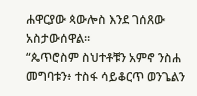ሐዋርያው ጳውሎስ እንደ ገሰጸው አስታውሰዋል።
“ጴጥሮስም ስህተቶቹን አምኖ ንስሐ መግባቱን፥ ተስፋ ሳይቆርጥ ወንጌልን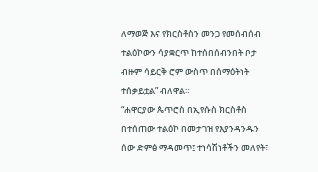ለማወጅ እና የክርስቶስን መንጋ የመሰብሰብ ተልዕኮውን ሳያቋርጥ ከተሰበሰብንበት ቦታ ብዙም ሳይርቅ ሮም ውስጥ በሰማዕትነት ተሰቃይቷል” ብለዋል።
“ሐዋርያው ጴጥሮስ በኢየሱስ ክርስቶስ በተሰጠው ተልዕኮ በመታገዝ የእያንዳንዱን ሰው ድምፅ ማዳመጥ፤ ተነሳሽነቶችን መለየት፣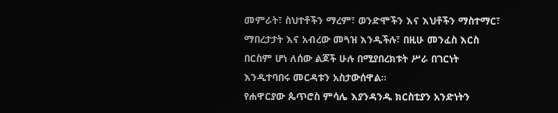መምራት፣ ስህተቶችን ማረም፣ ወንድሞችን እና እህቶችን ማስተማር፣ ማበረታታት እና አብረው መጓዝ እንዲችሉ፣ በዚሁ መንፈስ እርስ በርስም ሆነ ለሰው ልጆች ሁሉ በሚያበረክቱት ሥራ በገርነት እንዲተባበሩ መርዳቱን አስታውሰዋል።
የሐዋርያው ጴጥሮስ ምሳሌ እያንዳንዱ ክርስቲያን አንድነትን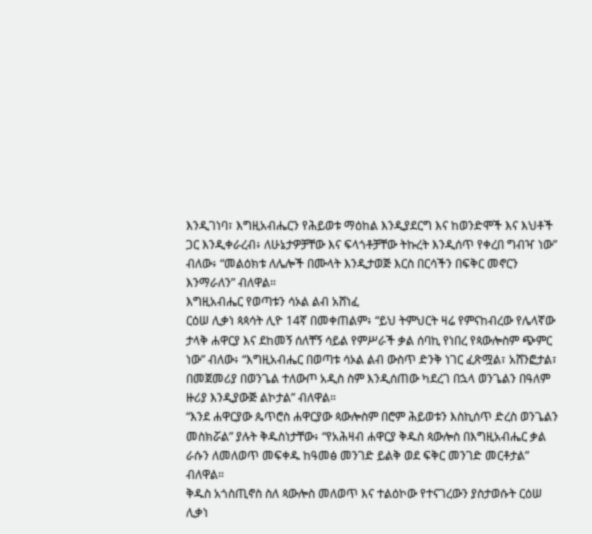እንዲገነባ፣ እግዚአብሔርን የሕይወቱ ማዕከል እንዲያደርግ እና ከወንድሞች እና እህቶች ጋር እንዲቀራረብ፥ ለሁኔታዎቻቸው እና ፍላጎቶቻቸው ትኩረት እንዲሰጥ የቀረበ ግብዣ ነው” ብለው፥ “መልዕክቱ ለሌሎች በሙላት እንዲታወጅ እርስ በርሳችን በፍቅር መኖርን እንማራለን” ብለዋል።
እግዚአብሔር የወጣቱን ሳኦል ልብ አሸነፈ
ርዕሠ ሊቃነ ጳጳሳት ሊዮ 14ኛ በመቀጠልም፥ “ይህ ትምህርት ዛሬ የምናከብረው የሌላኛው ታላቅ ሐዋርያ እና ደከመኝ ሰለቸኝ ሳይል የምሥራች ቃል ሰባኪ የነበረ የጳውሎስም ጭምር ነው” ብለው፥ “እግዚአብሔር በወጣቱ ሳኦል ልብ ውስጥ ድንቅ ነገር ፈጽሟል፣ አሸንፎታል፣ በመጀመሪያ በወንጌል ተለውጦ አዲስ ስም እንዲሰጠው ካደረገ በኋላ ወንጌልን በዓለም ዙሪያ እንዲያውጅ ልኮታል” ብለዋል።
“እንደ ሐዋርያው ጴጥሮስ ሐዋርያው ጳውሎስም በሮም ሕይወቱን እስኪሰጥ ድረስ ወንጌልን መስክሯል” ያሉት ቅዱስነታቸው፥ “የአሕዛብ ሐዋርያ ቅዱስ ጳውሎስ በእግዚአብሔር ቃል ራሱን ለመለወጥ መፍቀዱ ከዓመፅ መንገድ ይልቅ ወደ ፍቅር መንገድ መርቶታል” ብለዋል።
ቅዱስ አጎስጢኖስ ስለ ጳውሎስ መለወጥ እና ተልዕኮው የተናገረውን ያስታወሱት ርዕሠ ሊቃነ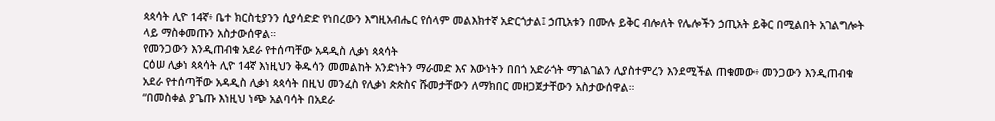ጳጳሳት ሊዮ 14ኛ፥ ቤተ ክርስቲያንን ሲያሳድድ የነበረውን እግዚአብሔር የሰላም መልእክተኛ አድርጎታል፤ ኃጢአቱን በሙሉ ይቅር ብሎለት የሌሎችን ኃጢአት ይቅር በሚልበት አገልግሎት ላይ ማስቀመጡን አስታውሰዋል።
የመንጋውን እንዲጠብቁ አደራ የተሰጣቸው አዳዲስ ሊቃነ ጳጳሳት
ርዕሠ ሊቃነ ጳጳሳት ሊዮ 14ኛ እነዚህን ቅዱሳን መመልከት አንድነትን ማራመድ እና እውነትን በበጎ አድራጎት ማገልገልን ሊያስተምረን እንደሚችል ጠቁመው፥ መንጋውን እንዲጠብቁ አደራ የተሰጣቸው አዳዲስ ሊቃነ ጳጳሳት በዚህ መንፈስ የሊቃነ ጵጵስና ሹመታቸውን ለማክበር መዘጋጀታቸውን አስታውሰዋል።
“በመስቀል ያጌጡ እነዚህ ነጭ አልባሳት በአደራ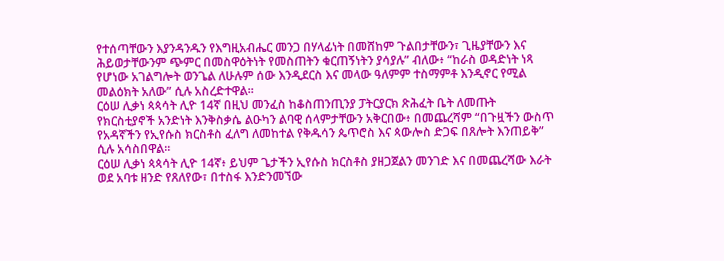የተሰጣቸውን እያንዳንዱን የእግዚአብሔር መንጋ በሃላፊነት በመሸከም ጉልበታቸውን፣ ጊዜያቸውን እና ሕይወታቸውንም ጭምር በመስዋዕትነት የመስጠትን ቁርጠኝነትን ያሳያሉ” ብለው፥ “ከራስ ወዳድነት ነጻ የሆነው አገልግሎት ወንጌል ለሁሉም ሰው እንዲደርስ እና መላው ዓለምም ተስማምቶ እንዲኖር የሚል መልዕክት አለው” ሲሉ አስረድተዋል።
ርዕሠ ሊቃነ ጳጳሳት ሊዮ 14ኛ በዚህ መንፈስ ከቆስጠንጢንያ ፓትርያርክ ጽሕፈት ቤት ለመጡት የክርስቲያኖች አንድነት እንቅስቃሴ ልዑካን ልባዊ ሰላምታቸውን አቅርበው፥ በመጨረሻም “በጉዟችን ውስጥ የአዳኛችን የኢየሱስ ክርስቶስ ፈለግ ለመከተል የቅዱሳን ጴጥሮስ እና ጳውሎስ ድጋፍ በጸሎት እንጠይቅ” ሲሉ አሳስበዋል።
ርዕሠ ሊቃነ ጳጳሳት ሊዮ 14ኛ፥ ይህም ጌታችን ኢየሱስ ክርስቶስ ያዘጋጀልን መንገድ እና በመጨረሻው እራት ወደ አባቱ ዘንድ የጸለየው፣ በተስፋ እንድንመኘው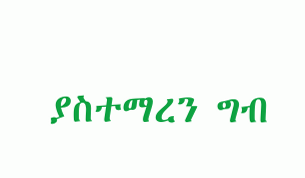ያስተማረን ግብ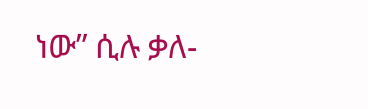ነው” ሲሉ ቃለ-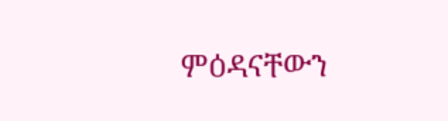ምዕዳናቸውን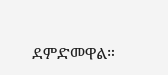ደምድመዋል።